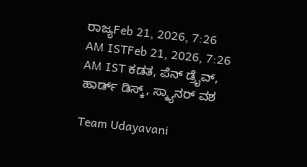ರಾಜ್ಯFeb 21, 2026, 7:26 AM ISTFeb 21, 2026, 7:26 AM IST ಕಡತ, ಪೆನ್ ಡ್ರೈವ್, ಹಾರ್ಡ್ ಡಿಸ್ಕ್, ಸ್ಕ್ಯಾನರ್ ವಶ

Team Udayavani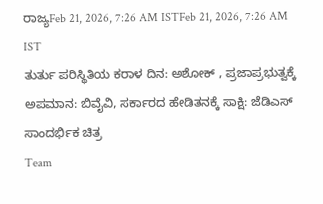ರಾಜ್ಯFeb 21, 2026, 7:26 AM ISTFeb 21, 2026, 7:26 AM IST
ತುರ್ತು ಪರಿಸ್ಥಿತಿಯ ಕರಾಳ ದಿನ: ಅಶೋಕ್ , ಪ್ರಜಾಪ್ರಭುತ್ವಕ್ಕೆ ಅಪಮಾನ: ಬಿವೈವಿ, ಸರ್ಕಾರದ ಹೇಡಿತನಕ್ಕೆ ಸಾಕ್ಷಿ: ಜೆಡಿಎಸ್
ಸಾಂದರ್ಭಿಕ ಚಿತ್ರ
Team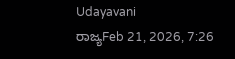Udayavani
ರಾಜ್ಯFeb 21, 2026, 7:26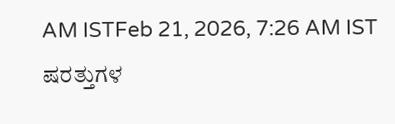AM ISTFeb 21, 2026, 7:26 AM IST
ಷರತ್ತುಗಳ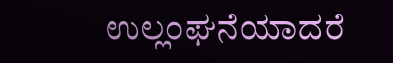ಉಲ್ಲಂಘನೆಯಾದರೆ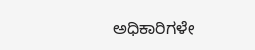ಅಧಿಕಾರಿಗಳೇ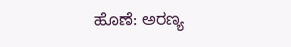ಹೊಣೆ: ಅರಣ್ಯ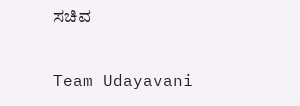ಸಚಿವ

Team Udayavani